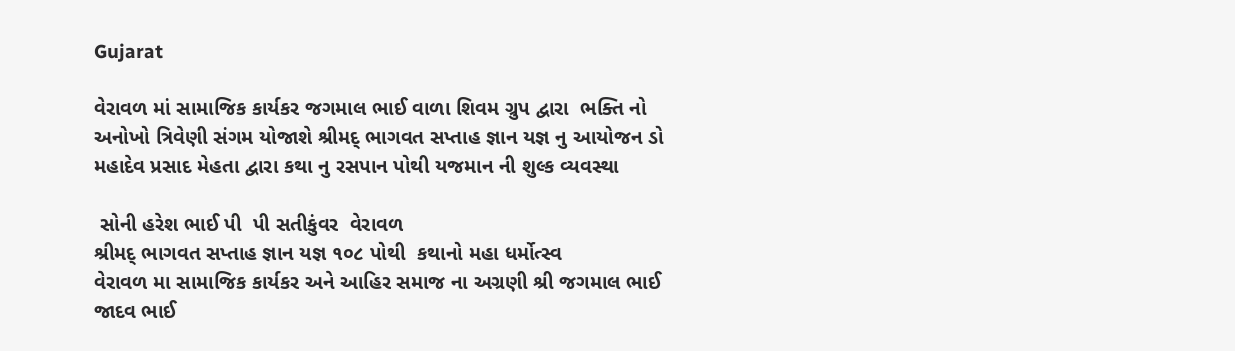Gujarat

વેરાવળ માં સામાજિક કાર્યકર જગમાલ ભાઈ વાળા શિવમ ગ્રુપ દ્વારા  ભક્તિ નો અનોખો ત્રિવેણી સંગમ યોજાશે શ્રીમદ્ ભાગવત સપ્તાહ જ્ઞાન યજ્ઞ નુ આયોજન ડો મહાદેવ પ્રસાદ મેહતા દ્વારા કથા નુ રસપાન પોથી યજમાન ની શુલ્ક વ્યવસ્થા

 સોની હરેશ ભાઈ પી  પી સતીકુંવર  વેરાવળ
શ્રીમદ્ ભાગવત સપ્તાહ જ્ઞાન યજ્ઞ ૧૦૮ પોથી  કથાનો મહા ધર્મોત્સ્વ
વેરાવળ મા સામાજિક કાર્યકર અને આહિર સમાજ ના અગ્રણી શ્રી જગમાલ ભાઈ જાદવ ભાઈ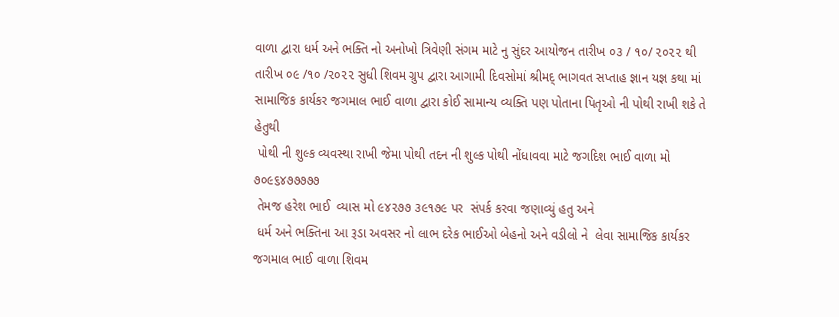વાળા દ્વારા ધર્મ અને ભક્તિ નો અનોખો ત્રિવેણી સંગમ માટે નુ સુંદર આયોજન તારીખ ૦૩ / ૧૦/ ૨૦૨૨ થી તારીખ ૦૯ /૧૦ /૨૦૨૨ સુધી શિવમ ગ્રુપ દ્વારા આગામી દિવસોમાં શ્રીમદ્ ભાગવત સપ્તાહ જ્ઞાન યજ્ઞ કથા માં સામાજિક કાર્યકર જગમાલ ભાઈ વાળા દ્વારા કોઈ સામાન્ય વ્યક્તિ પણ પોતાના પિતૃઓ ની પોથી રાખી શકે તે હેતુથી
 પોથી ની શુલ્ક વ્યવસ્થા રાખી જેમા પોથી તદન ની શુલ્ક પોથી નોંધાવવા માટે જગદિશ ભાઈ વાળા મો  ૭૦૯૬૪૭૭૭૭૭
 તેમજ હરેશ ભાઈ  વ્યાસ મો ૯૪૨૭૭ ૩૯૧૭૯ પર  સંપર્ક કરવા જણાવ્યું હતુ અને
 ધર્મ અને ભક્તિના આ રૂડા અવસર નો લાભ દરેક ભાઈઓ બેહનો અને વડીલો ને  લેવા સામાજિક કાર્યકર જગમાલ ભાઈ વાળા શિવમ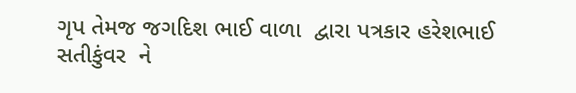ગૃપ તેમજ જગદિશ ભાઈ વાળા  દ્વારા પત્રકાર હરેશભાઈ સતીકુંવર  ને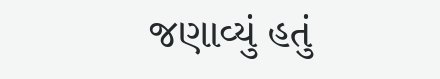જણાવ્યું હતું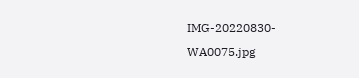IMG-20220830-WA0075.jpg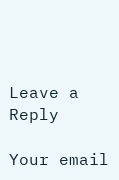Leave a Reply

Your email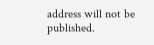address will not be published.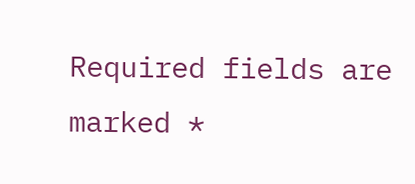Required fields are marked *